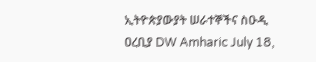ኢትዮጵያውያት ሠራተኞችና ስዑዲ ዐረቢያ DW Amharic July 18,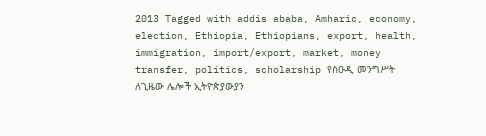2013 Tagged with addis ababa, Amharic, economy, election, Ethiopia, Ethiopians, export, health, immigration, import/export, market, money transfer, politics, scholarship የስዑዲ መንግሥት ለጊዜው ሌሎች ኢትዮጵያውያን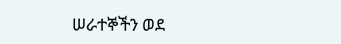ሠራተኞችን ወደ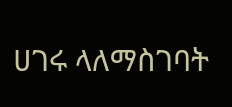ሀገሩ ላለማስገባት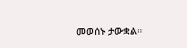መወሰኑ ታውቋል።